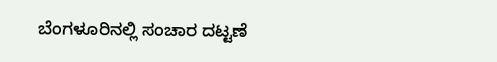ಬೆಂಗಳೂರಿನಲ್ಲಿ ಸಂಚಾರ ದಟ್ಟಣೆ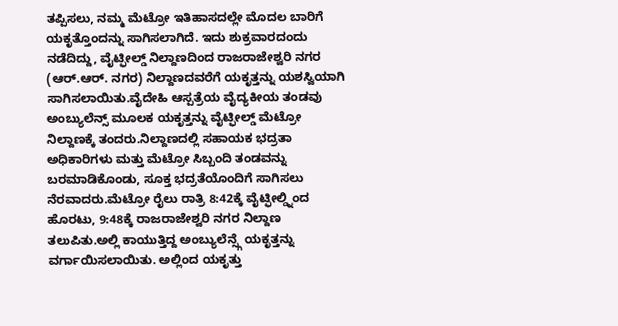ತಪ್ಪಿಸಲು, ನಮ್ಮ ಮೆಟ್ರೋ ಇತಿಹಾಸದಲ್ಲೇ ಮೊದಲ ಬಾರಿಗೆ ಯಕೃತ್ತೊಂದನ್ನು ಸಾಗಿಸಲಾಗಿದೆ. ಇದು ಶುಕ್ರವಾರದಂದು ನಡೆದಿದ್ದು, ವೈಟ್ಫೀಲ್ಡ್ ನಿಲ್ದಾಣದಿಂದ ರಾಜರಾಜೇಶ್ವರಿ ನಗರ (ಆರ್.ಆರ್. ನಗರ) ನಿಲ್ದಾಣದವರೆಗೆ ಯಕೃತ್ತನ್ನು ಯಶಸ್ವಿಯಾಗಿ ಸಾಗಿಸಲಾಯಿತು.ವೈದೇಹಿ ಆಸ್ಪತ್ರೆಯ ವೈದ್ಯಕೀಯ ತಂಡವು ಅಂಬ್ಯುಲೆನ್ಸ್ ಮೂಲಕ ಯಕೃತ್ತನ್ನು ವೈಟ್ಫೀಲ್ಡ್ ಮೆಟ್ರೋ ನಿಲ್ದಾಣಕ್ಕೆ ತಂದರು.ನಿಲ್ದಾಣದಲ್ಲಿ ಸಹಾಯಕ ಭದ್ರತಾ ಅಧಿಕಾರಿಗಳು ಮತ್ತು ಮೆಟ್ರೋ ಸಿಬ್ಬಂದಿ ತಂಡವನ್ನು ಬರಮಾಡಿಕೊಂಡು, ಸೂಕ್ತ ಭದ್ರತೆಯೊಂದಿಗೆ ಸಾಗಿಸಲು ನೆರವಾದರು.ಮೆಟ್ರೋ ರೈಲು ರಾತ್ರಿ 8:42ಕ್ಕೆ ವೈಟ್ಫೀಲ್ಡ್ನಿಂದ ಹೊರಟು, 9:48ಕ್ಕೆ ರಾಜರಾಜೇಶ್ವರಿ ನಗರ ನಿಲ್ದಾಣ ತಲುಪಿತು.ಅಲ್ಲಿ ಕಾಯುತ್ತಿದ್ದ ಅಂಬ್ಯುಲೆನ್ಸ್ಗೆ ಯಕೃತ್ತನ್ನು ವರ್ಗಾಯಿಸಲಾಯಿತು. ಅಲ್ಲಿಂದ ಯಕೃತ್ತು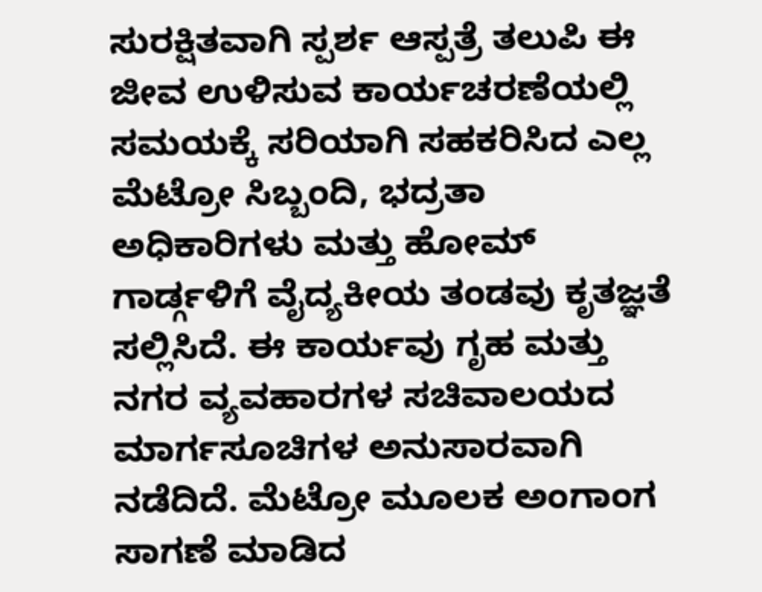ಸುರಕ್ಷಿತವಾಗಿ ಸ್ಪರ್ಶ ಆಸ್ಪತ್ರೆ ತಲುಪಿ ಈ ಜೀವ ಉಳಿಸುವ ಕಾರ್ಯಚರಣೆಯಲ್ಲಿ ಸಮಯಕ್ಕೆ ಸರಿಯಾಗಿ ಸಹಕರಿಸಿದ ಎಲ್ಲ ಮೆಟ್ರೋ ಸಿಬ್ಬಂದಿ, ಭದ್ರತಾ ಅಧಿಕಾರಿಗಳು ಮತ್ತು ಹೋಮ್ ಗಾರ್ಡ್ಗಳಿಗೆ ವೈದ್ಯಕೀಯ ತಂಡವು ಕೃತಜ್ಞತೆ ಸಲ್ಲಿಸಿದೆ. ಈ ಕಾರ್ಯವು ಗೃಹ ಮತ್ತು ನಗರ ವ್ಯವಹಾರಗಳ ಸಚಿವಾಲಯದ ಮಾರ್ಗಸೂಚಿಗಳ ಅನುಸಾರವಾಗಿ ನಡೆದಿದೆ. ಮೆಟ್ರೋ ಮೂಲಕ ಅಂಗಾಂಗ ಸಾಗಣೆ ಮಾಡಿದ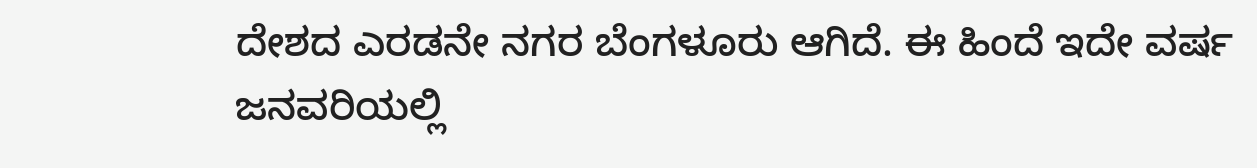ದೇಶದ ಎರಡನೇ ನಗರ ಬೆಂಗಳೂರು ಆಗಿದೆ. ಈ ಹಿಂದೆ ಇದೇ ವರ್ಷ ಜನವರಿಯಲ್ಲಿ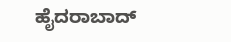ಹೈದರಾಬಾದ್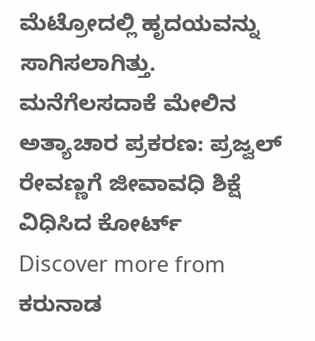ಮೆಟ್ರೋದಲ್ಲಿ ಹೃದಯವನ್ನು ಸಾಗಿಸಲಾಗಿತ್ತು.
ಮನೆಗೆಲಸದಾಕೆ ಮೇಲಿನ ಅತ್ಯಾಚಾರ ಪ್ರಕರಣ: ಪ್ರಜ್ವಲ್ ರೇವಣ್ಣಗೆ ಜೀವಾವಧಿ ಶಿಕ್ಷೆ ವಿಧಿಸಿದ ಕೋರ್ಟ್
Discover more from ಕರುನಾಡ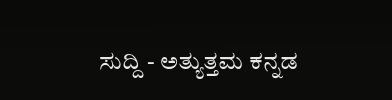ಸುದ್ದಿ - ಅತ್ಯುತ್ತಮ ಕನ್ನಡ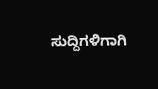ಸುದ್ದಿಗಳಿಗಾಗಿ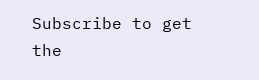Subscribe to get the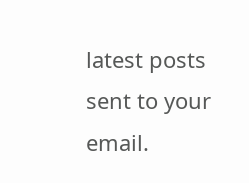latest posts sent to your email.